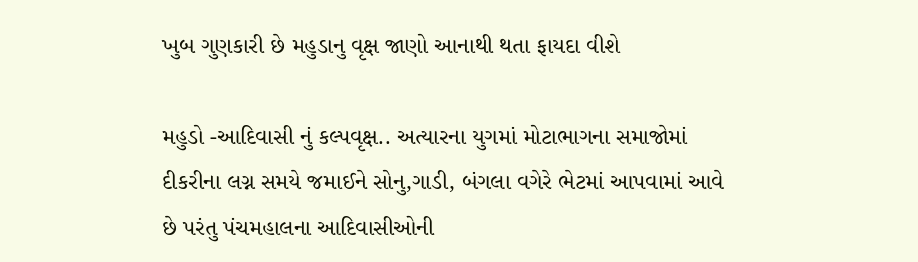ખુબ ગુણકારી છે મહુડાનુ વૃક્ષ જાણો આનાથી થતા ફાયદા વીશે

મહુડો -આદિવાસી નું કલ્પવૃક્ષ.. અત્યારના યુગમાં મોટાભાગના સમાજોમાં દીકરીના લગ્ન સમયે જમાઈને સોનુ,ગાડી, બંગલા વગેરે ભેટમાં આપવામાં આવે છે પરંતુ પંચમહાલના આદિવાસીઓની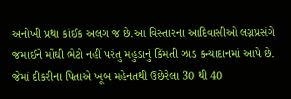અનોખી પ્રથા કાંઈક અલગ જ છે.આ વિસ્તારના આદિવાસીઓ લગ્નપ્રસંગે જમાઈને મોંઘી ભેટો નહીં પરંતુ મહુડાનું કિંમતી ઝાડ કન્યાદાનમાં આપે છે. જેમાં દીકરીના પિતાએ ખૂબ મહેનતથી ઉછેરેલા 30 થી 40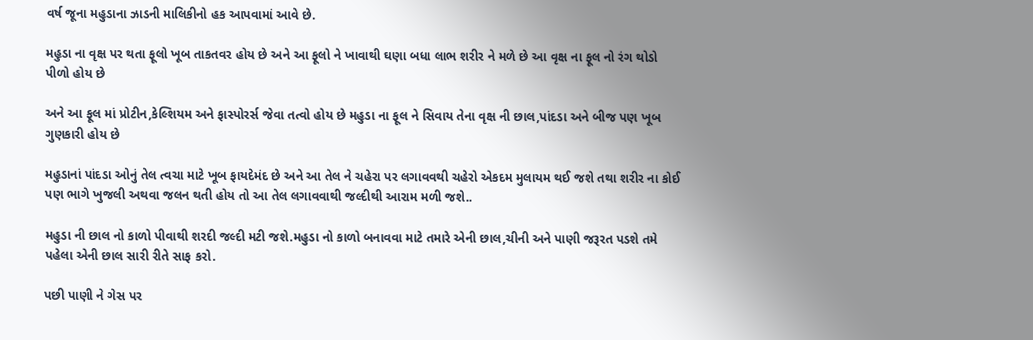વર્ષ જૂના મહુડાના ઝાડની માલિકીનો હક આપવામાં આવે છે.

મહુડા ના વૃક્ષ પર થતા ફૂલો ખૂબ તાકતવર હોય છે અને આ ફૂલો ને ખાવાથી ઘણા બધા લાભ શરીર ને મળે છે આ વૃક્ષ ના ફૂલ નો રંગ થોડો પીળો હોય છે

અને આ ફૂલ માં પ્રોટીન,કેલ્શિયમ અને ફાસ્પોરર્સ જેવા તત્વો હોય છે મહુડા ના ફૂલ ને સિવાય તેના વૃક્ષ ની છાલ,પાંદડા અને બીજ પણ ખૂબ ગુણકારી હોય છે

મહુડાનાં પાંદડા ઓનું તેલ ત્વચા માટે ખૂબ ફાયદેમંદ છે અને આ તેલ ને ચહેરા પર લગાવવથી ચહેરો એકદમ મુલાયમ થઈ જશે તથા શરીર ના કોઈ પણ ભાગે ખુજલી અથવા જલન થતી હોય તો આ તેલ લગાવવાથી જલ્દીથી આરામ મળી જશે..

મહુડા ની છાલ નો કાળો પીવાથી શરદી જલ્દી મટી જશે.મહુડા નો કાળો બનાવવા માટે તમારે એની છાલ,ચીની અને પાણી જરૂરત પડશે તમે પહેલા એની છાલ સારી રીતે સાફ કરો.

પછી પાણી ને ગેસ પર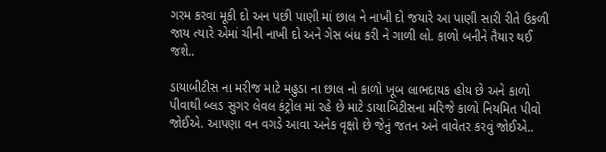ગરમ કરવા મૂકી દો અન પછી પાણી માં છાલ ને નાખી દો જયારે આ પાણી સારી રીતે ઉકળી જાય ત્યારે એમાં ચીની નાખી દો અને ગેસ બંધ કરી ને ગાળી લો. કાળો બનીને તૈયાર થઈ જશે..

ડાયાબીટીસ ના મરીજ માટે મહુડા ના છાલ નો કાળો ખૂબ લાભદાયક હોય છે અને કાળો પીવાથી બ્લડ સુગર લેવલ કંટ્રોલ માં રહે છે માટે ડાયાબિટીસના મરિજે કાળો નિયમિત પીવો જોઈએ. આપણા વન વગડે આવા અનેક વૃક્ષો છે જેનું જતન અને વાવેતર કરવું જોઈએ..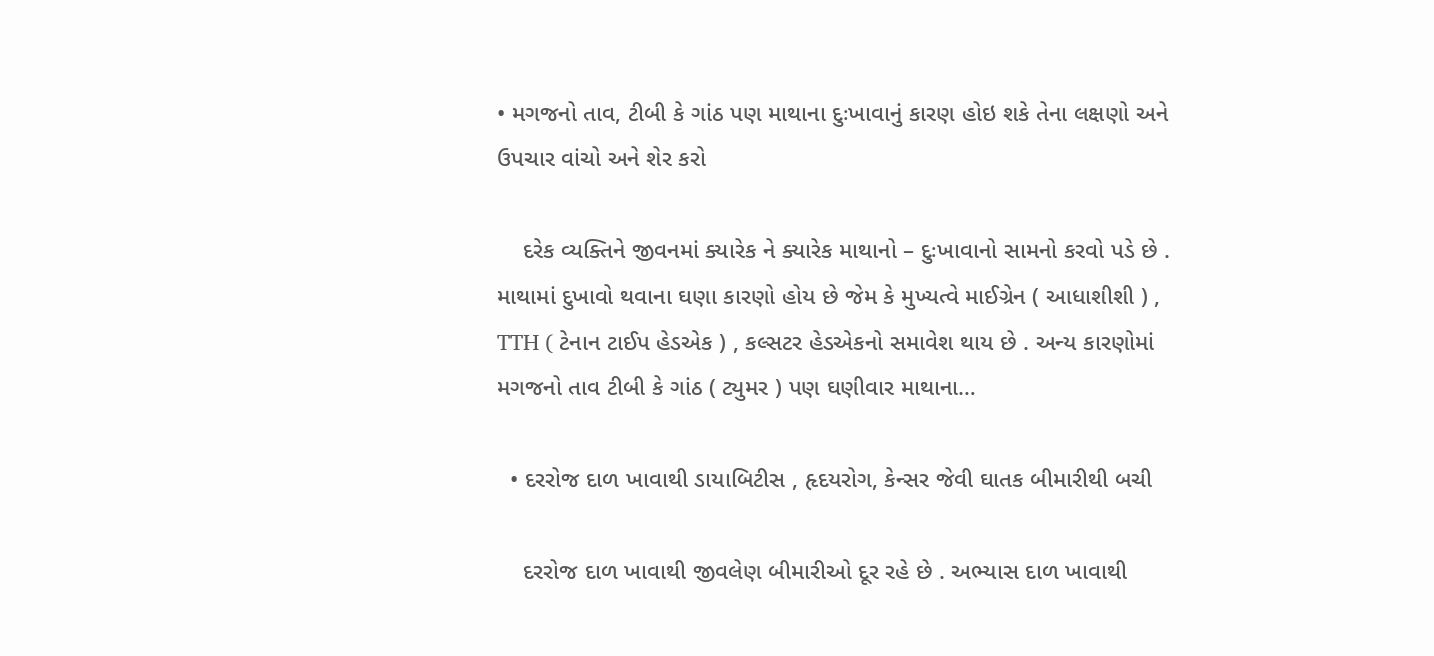• મગજનો તાવ, ટીબી કે ગાંઠ પણ માથાના દુઃખાવાનું કારણ હોઇ શકે તેના લક્ષણો અને ઉપચાર વાંચો અને શેર કરો

    દરેક વ્યક્તિને જીવનમાં ક્યારેક ને ક્યારેક માથાનો – દુઃખાવાનો સામનો કરવો પડે છે . માથામાં દુખાવો થવાના ઘણા કારણો હોય છે જેમ કે મુખ્યત્વે માઈગ્રેન ( આધાશીશી ) , TTH ( ટેનાન ટાઈપ હેડએક ) , કલ્સટર હેડએકનો સમાવેશ થાય છે . અન્ય કારણોમાં મગજનો તાવ ટીબી કે ગાંઠ ( ટ્યુમર ) પણ ઘણીવાર માથાના…

  • દરરોજ દાળ ખાવાથી ડાયાબિટીસ , હૃદયરોગ, કેન્સર જેવી ઘાતક બીમારીથી બચી

    દરરોજ દાળ ખાવાથી જીવલેણ બીમારીઓ દૂર રહે છે . અભ્યાસ દાળ ખાવાથી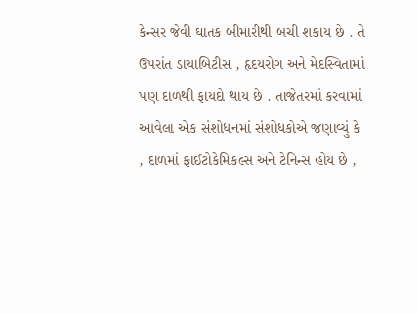કેન્સર જેવી ઘાતક બીમારીથી બચી શકાય છે . તે ઉપરાંત ડાયાબિટીસ , હૃદયરોગ અને મેદસ્વિતામાં પણ દાળથી ફાયદો થાય છે . તાજેતરમાં કરવામાં આવેલા એક સંશોધનમાં સંશોધકોએ જણાવ્યું કે , દાળમાં ફાઈટોકેમિકલ્સ અને ટેનિન્સ હોય છે ,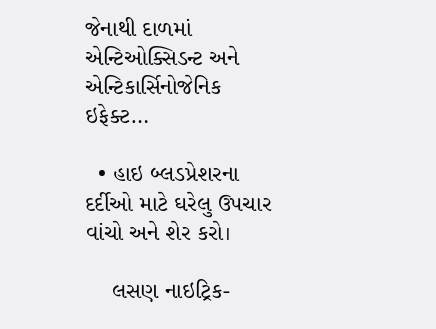જેનાથી દાળમાં એન્ટિઓક્સિડન્ટ અને એન્ટિકાર્સિનોજેનિક ઇફેક્ટ…

  • હાઇ બ્લડપ્રેશરના દર્દીઓ માટે ઘરેલુ ઉપચાર વાંચો અને શેર કરો।

    લસણ નાઇટ્રિક-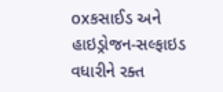oxકસાઈડ અને હાઇડ્રોજન-સલ્ફાઇડ વધારીને રક્ત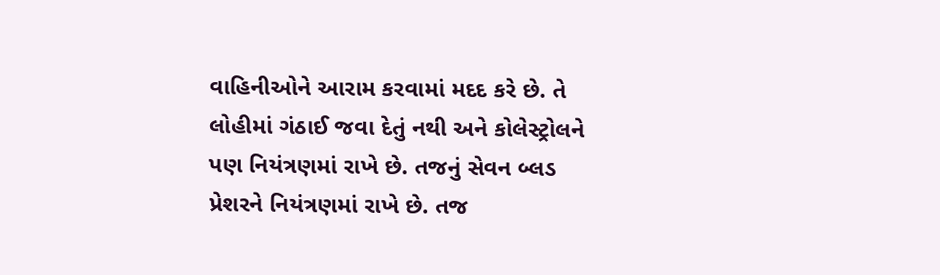વાહિનીઓને આરામ કરવામાં મદદ કરે છે. તે લોહીમાં ગંઠાઈ જવા દેતું નથી અને કોલેસ્ટ્રોલને પણ નિયંત્રણમાં રાખે છે. તજનું સેવન બ્લડ પ્રેશરને નિયંત્રણમાં રાખે છે. તજ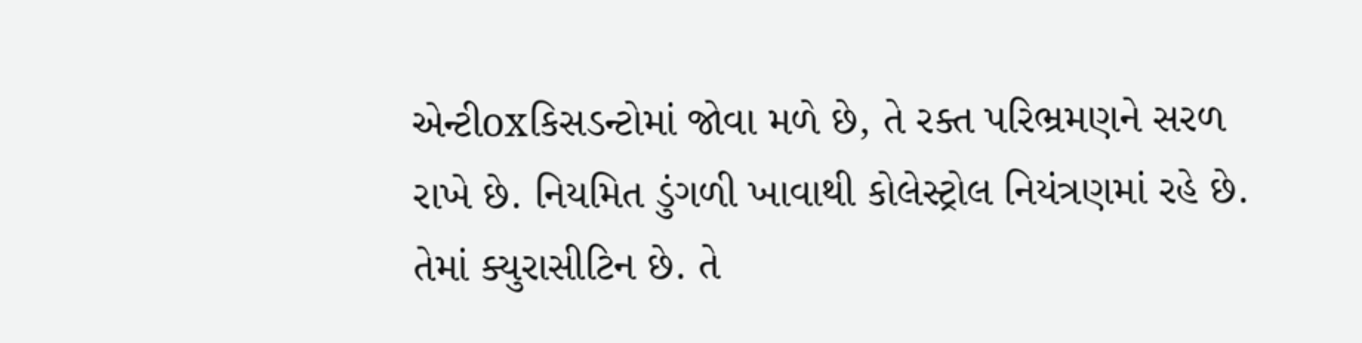એન્ટીoxકિસડન્ટોમાં જોવા મળે છે, તે રક્ત પરિભ્રમણને સરળ રાખે છે. નિયમિત ડુંગળી ખાવાથી કોલેસ્ટ્રોલ નિયંત્રણમાં રહે છે. તેમાં ક્યુરાસીટિન છે. તે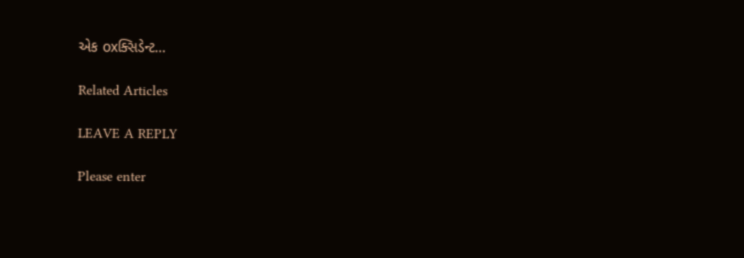એક oxક્સિડેન્ટ…

Related Articles

LEAVE A REPLY

Please enter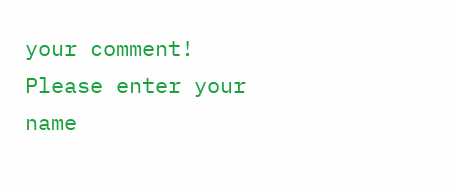your comment!
Please enter your name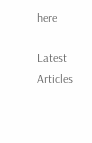here

Latest Articles